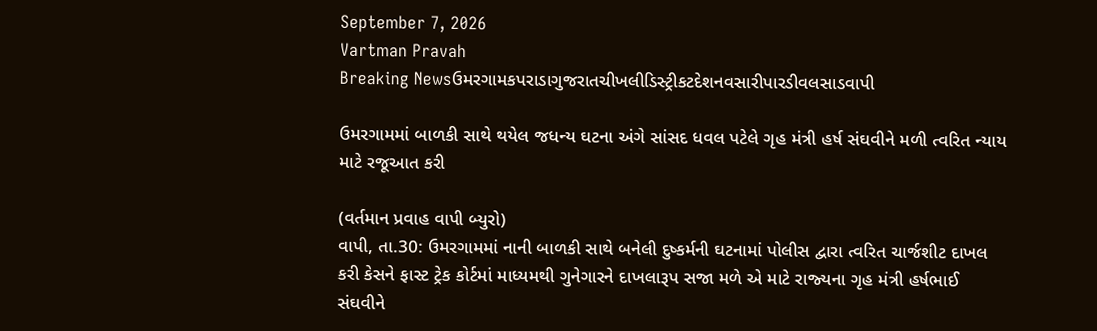September 7, 2026
Vartman Pravah
Breaking Newsઉમરગામકપરાડાગુજરાતચીખલીડિસ્ટ્રીકટદેશનવસારીપારડીવલસાડવાપી

ઉમરગામમાં બાળકી સાથે થયેલ જધન્‍ય ઘટના અંગે સાંસદ ધવલ પટેલે ગૃહ મંત્રી હર્ષ સંઘવીને મળી ત્‍વરિત ન્‍યાય માટે રજૂઆત કરી

(વર્તમાન પ્રવાહ વાપી બ્‍યુરો)
વાપી, તા.30: ઉમરગામમાં નાની બાળકી સાથે બનેલી દુષ્‍કર્મની ઘટનામાં પોલીસ દ્વારા ત્‍વરિત ચાર્જશીટ દાખલ કરી કેસને ફાસ્‍ટ ટ્રેક કોર્ટમાં માધ્‍યમથી ગુનેગારને દાખલારૂપ સજા મળે એ માટે રાજ્‍યના ગૃહ મંત્રી હર્ષભાઈ સંઘવીને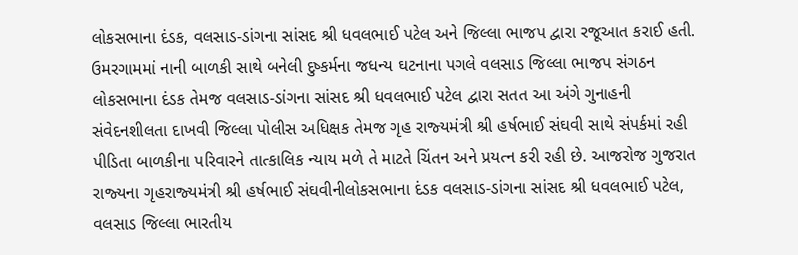લોકસભાના દંડક, વલસાડ-ડાંગના સાંસદ શ્રી ધવલભાઈ પટેલ અને જિલ્લા ભાજપ દ્વારા રજૂઆત કરાઈ હતી.
ઉમરગામમાં નાની બાળકી સાથે બનેલી દુષ્‍કર્મના જધન્‍ય ઘટનાના પગલે વલસાડ જિલ્લા ભાજપ સંગઠન લોકસભાના દંડક તેમજ વલસાડ-ડાંગના સાંસદ શ્રી ધવલભાઈ પટેલ દ્વારા સતત આ અંગે ગુનાહની સંવેદનશીલતા દાખવી જિલ્લા પોલીસ અધિક્ષક તેમજ ગૃહ રાજ્‍યમંત્રી શ્રી હર્ષભાઈ સંઘવી સાથે સંપર્કમાં રહી પીડિતા બાળકીના પરિવારને તાત્‍કાલિક ન્‍યાય મળે તે માટતે ચિંતન અને પ્રયત્‍ન કરી રહી છે. આજરોજ ગુજરાત રાજ્‍યના ગૃહરાજ્‍યમંત્રી શ્રી હર્ષભાઈ સંઘવીનીલોકસભાના દંડક વલસાડ-ડાંગના સાંસદ શ્રી ધવલભાઈ પટેલ, વલસાડ જિલ્લા ભારતીય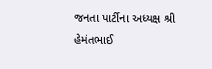જનતા પાર્ટીના અધ્‍યક્ષ શ્રી હેમંતભાઈ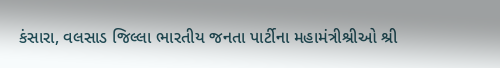કંસારા, વલસાડ જિલ્લા ભારતીય જનતા પાર્ટીના મહામંત્રીશ્રીઓ શ્રી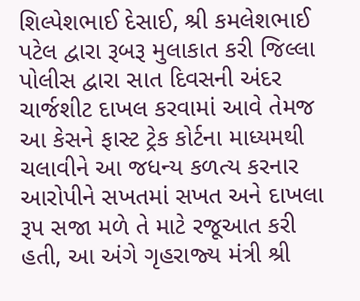શિલ્‍પેશભાઈ દેસાઈ, શ્રી કમલેશભાઈ પટેલ દ્વારા રૂબરૂ મુલાકાત કરી જિલ્લા પોલીસ દ્વારા સાત દિવસની અંદર ચાર્જશીટ દાખલ કરવામાં આવે તેમજ આ કેસને ફાસ્‍ટ ટ્રેક કોર્ટના માધ્‍યમથી ચલાવીને આ જધન્‍ય કળત્‍ય કરનાર આરોપીને સખતમાં સખત અને દાખલા રૂપ સજા મળે તે માટે રજૂઆત કરી હતી, આ અંગે ગૃહરાજ્‍ય મંત્રી શ્રી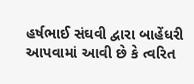હર્ષભાઈ સંઘવી દ્વારા બાહેંધરી આપવામાં આવી છે કે ત્‍વરિત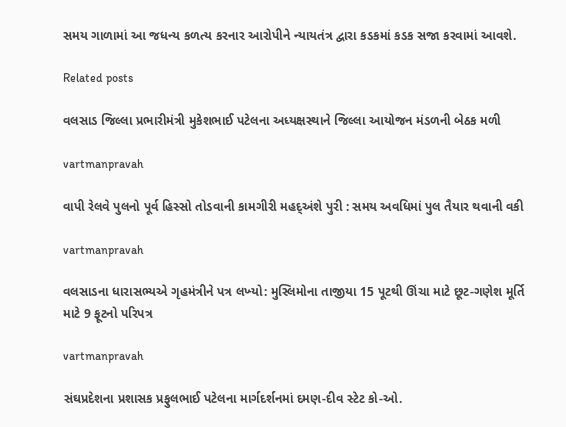સમય ગાળામાં આ જધન્‍ય કળત્‍ય કરનાર આરોપીને ન્‍યાયતંત્ર દ્વારા કડકમાં કડક સજા કરવામાં આવશે.

Related posts

વલસાડ જિલ્લા પ્રભારીમંત્રી મુકેશભાઈ પટેલના અધ્‍યક્ષસ્‍થાને જિલ્લા આયોજન મંડળની બેઠક મળી

vartmanpravah

વાપી રેલવે પુલનો પૂર્વ હિસ્‍સો તોડવાની કામગીરી મહદ્‌અંશે પુરી : સમય અવધિમાં પુલ તૈયાર થવાની વકી

vartmanpravah

વલસાડના ધારાસભ્‍યએ ગૃહમંત્રીને પત્ર લખ્‍યો: મુસ્‍લિમોના તાજીયા 15 પૂટથી ઊંચા માટે છૂટ-ગણેશ મૂર્તિ માટે 9 ફૂટનો પરિપત્ર

vartmanpravah

સંઘપ્રદેશના પ્રશાસક પ્રફુલભાઈ પટેલના માર્ગદર્શનમાં દમણ-દીવ સ્‍ટેટ કો-ઓ.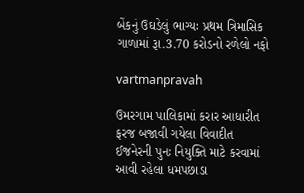બેંકનું ઉઘડેલું ભાગ્‍યઃ પ્રથમ ત્રિમાસિક ગાળામાં રૂા.3.70 કરોડનો રળેલો નફો

vartmanpravah

ઉમરગામ પાલિકામાં કરાર આધારીત ફરજ બજાવી ગયેલા વિવાદીત ઈજનેરની પુનઃ નિયુક્‍તિ માટે કરવામાં આવી રહેલા ધમપછાડા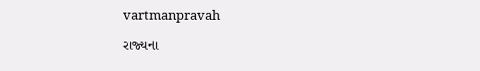vartmanpravah

રાજ્‍યના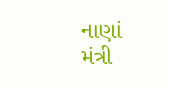નાણાં મંત્રી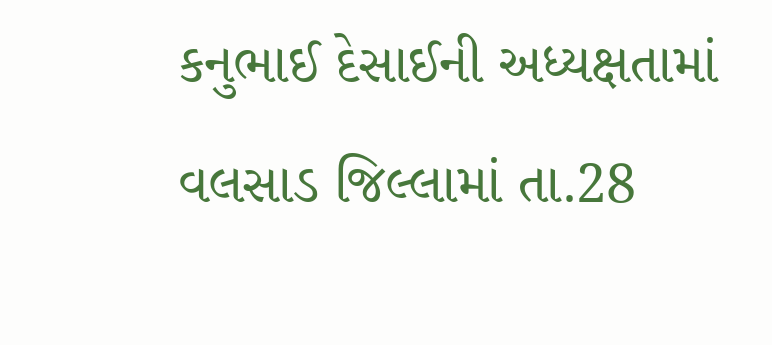કનુભાઈ દેસાઈની અધ્‍યક્ષતામાં વલસાડ જિલ્લામાં તા.28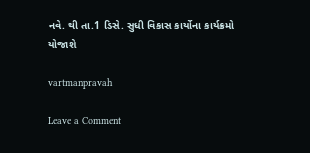નવે. થી તા.1 ડિસે. સુધી વિકાસ કાર્યોના કાર્યક્રમો યોજાશે

vartmanpravah

Leave a Comment